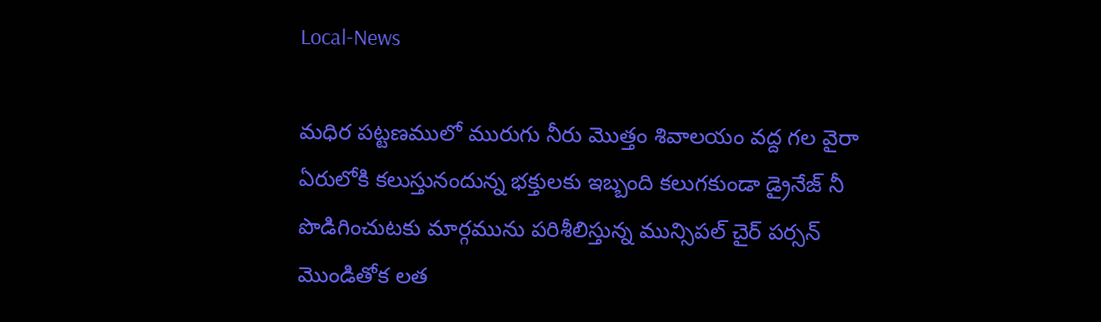Local-News

మధిర పట్టణములో మురుగు నీరు మొత్తం శివాలయం వద్ద గల వైరా ఏరులోకి కలుస్తునందున్న భక్తులకు ఇబ్బంది కలుగకుండా డ్రైనేజ్ నీ పొడిగించుటకు మార్గమును పరిశీలిస్తున్న మున్సిపల్ చైర్ పర్సన్ మొండితోక లత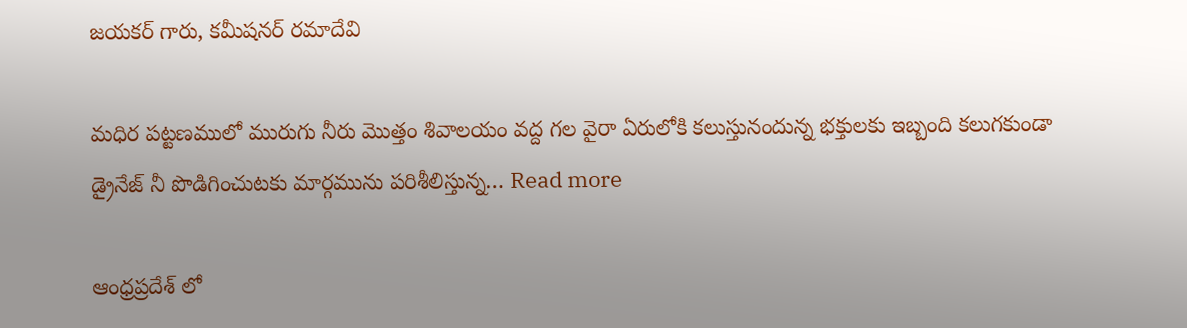జయకర్ గారు, కమీషనర్ రమాదేవి

మధిర పట్టణములో మురుగు నీరు మొత్తం శివాలయం వద్ద గల వైరా ఏరులోకి కలుస్తునందున్న భక్తులకు ఇబ్బంది కలుగకుండా డ్రైనేజ్ నీ పొడిగించుటకు మార్గమును పరిశీలిస్తున్న… Read more

ఆంధ్రప్రదేశ్ లో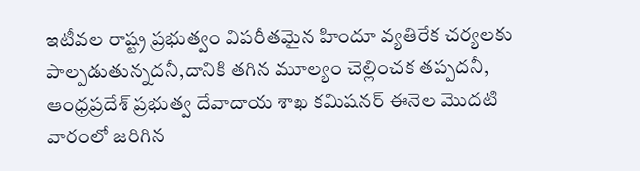ఇటీవల రాష్ట్ర ప్రభుత్వం విపరీతమైన హిందూ వ్యతిరేక చర్యలకు పాల్పడుతున్నదనీ,దానికి తగిన మూల్యం చెల్లించక తప్పదనీ, ఆంధ్రప్రదేశ్ ప్రభుత్వ దేవాదాయ శాఖ కమిషనర్ ఈనెల మొదటి వారంలో జరిగిన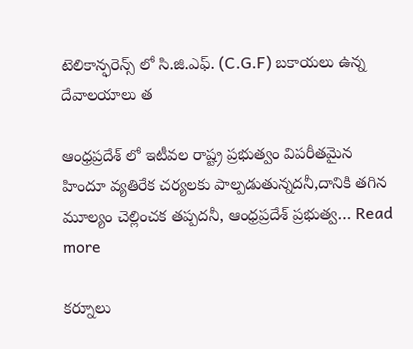టెలికాన్ఫరెన్స్ లో సి.జి.ఎఫ్. (C.G.F) బకాయలు ఉన్న దేవాలయాలు త

ఆంధ్రప్రదేశ్ లో ఇటీవల రాష్ట్ర ప్రభుత్వం విపరీతమైన హిందూ వ్యతిరేక చర్యలకు పాల్పడుతున్నదనీ,దానికి తగిన మూల్యం చెల్లించక తప్పదనీ, ఆంధ్రప్రదేశ్ ప్రభుత్వ… Read more

కర్నూలు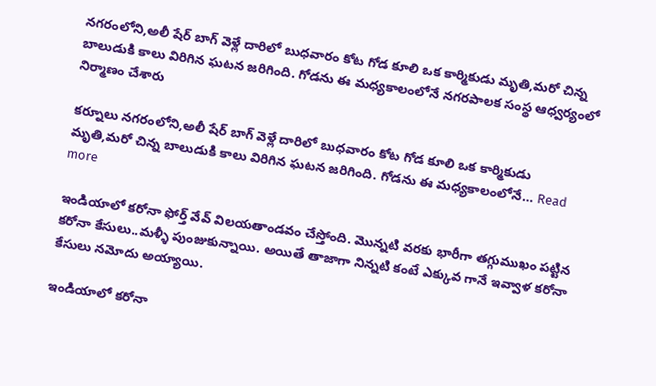నగరంలోని,అలీ షేర్ బాగ్ వెళ్లే దారిలో బుధవారం కోట గోడ కూలి ఒక కార్మికుడు మృతి,మరో చిన్న బాలుడుకి కాలు విరిగిన ఘటన జరిగింది. గోడను ఈ మధ్యకాలంలోనే నగరపాలక సంస్థ ఆధ్వర్యంలో నిర్మాణం చేశారు

కర్నూలు నగరంలోని,అలీ షేర్ బాగ్ వెళ్లే దారిలో బుధవారం కోట గోడ కూలి ఒక కార్మికుడు మృతి,మరో చిన్న బాలుడుకి కాలు విరిగిన ఘటన జరిగింది. గోడను ఈ మధ్యకాలంలోనే… Read more

ఇండియాలో కరోనా ఫోర్త్ వేవ్ విలయతాండవం చేస్తోంది. మొన్నటి వరకు భారీగా తగ్గుముఖం పట్టిన కరోనా కేసులు..మళ్ళీ పుంజుకున్నాయి. అయితే తాజాగా నిన్నటి కంటే ఎక్కువ గానే ఇవ్వాళ కరోనా కేసులు నమోదు అయ్యాయి.

ఇండియాలో కరోనా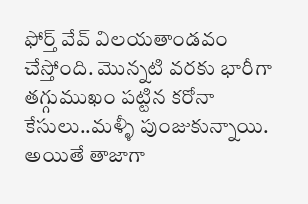ఫోర్త్ వేవ్ విలయతాండవం చేస్తోంది. మొన్నటి వరకు భారీగా తగ్గుముఖం పట్టిన కరోనా కేసులు..మళ్ళీ పుంజుకున్నాయి. అయితే తాజాగా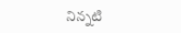నిన్నటి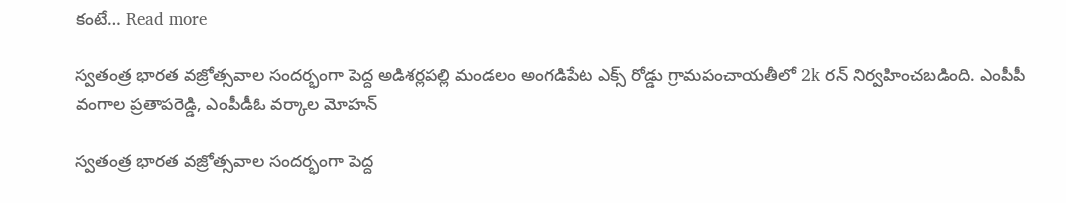కంటే… Read more

స్వతంత్ర భారత వజ్రోత్సవాల సందర్భంగా పెద్ద అడిశర్లపల్లి మండలం అంగడిపేట ఎక్స్ రోడ్డు గ్రామపంచాయతీలో 2k రన్ నిర్వహించబడింది. ఎంపీపీ వంగాల ప్రతాపరెడ్డి, ఎంపీడీఓ వర్కాల మోహన్

స్వతంత్ర భారత వజ్రోత్సవాల సందర్భంగా పెద్ద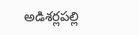అడిశర్లపల్లి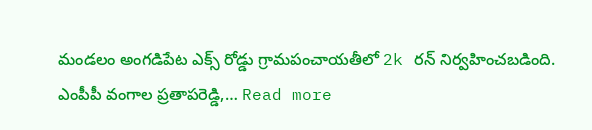మండలం అంగడిపేట ఎక్స్ రోడ్డు గ్రామపంచాయతీలో 2k రన్ నిర్వహించబడింది. ఎంపీపీ వంగాల ప్రతాపరెడ్డి,… Read more